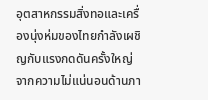อุตสาหกรรมสิ่งทอและเครื่องนุ่งห่มของไทยกำลังเผชิญกับแรงกดดันครั้งใหญ่จากความไม่แน่นอนด้านภา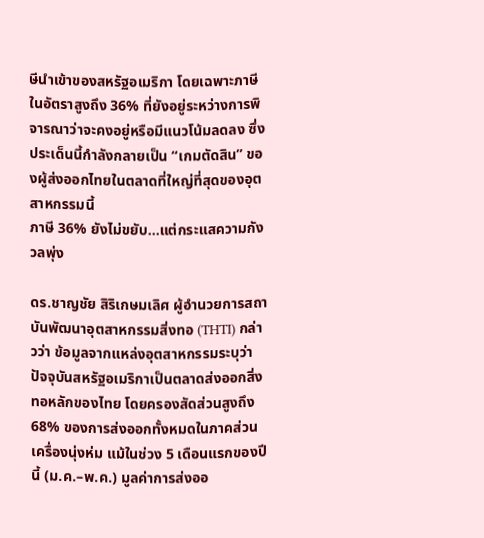ษีนำเข้าของสหรัฐอเมริกา โดยเฉพาะภาษีในอัตราสูงถึง 36% ที่ยังอยู่ระหว่างการพิจารณาว่าจะคงอยู่หรือมีแนวโน้มลดลง ซึ่งประเด็นนี้กำลังกลายเป็น “เกมตัดสิน” ของผู้ส่งออกไทยในตลาดที่ใหญ่ที่สุดของอุตสาหกรรมนี้
ภาษี 36% ยังไม่ขยับ…แต่กระแสความกังวลพุ่ง

ดร.ชาญชัย สิริเกษมเลิศ ผู้อำนวยการสถาบันพัฒนาอุตสาหกรรมสิ่งทอ (THTI) กล่าวว่า ข้อมูลจากแหล่งอุตสาหกรรมระบุว่า ปัจจุบันสหรัฐอเมริกาเป็นตลาดส่งออกสิ่งทอหลักของไทย โดยครองสัดส่วนสูงถึง 68% ของการส่งออกทั้งหมดในภาคส่วนเครื่องนุ่งห่ม แม้ในช่วง 5 เดือนแรกของปีนี้ (ม.ค.–พ.ค.) มูลค่าการส่งออ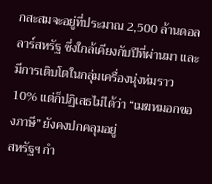กสะสมจะอยู่ที่ประมาณ 2,500 ล้านดอลลาร์สหรัฐ ซึ่งใกล้เคียงกับปีที่ผ่านมา และมีการเติบโตในกลุ่มเครื่องนุ่งห่มราว 10% แต่ก็ปฏิเสธไม่ได้ว่า “เมฆหมอกของภาษี” ยังคงปกคลุมอยู่
สหรัฐฯ กำ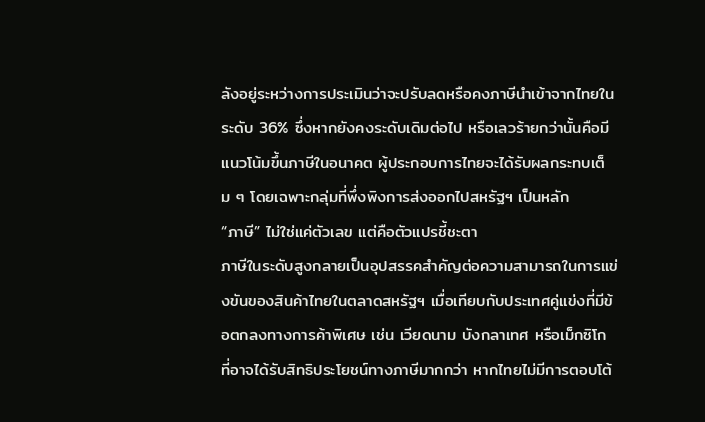ลังอยู่ระหว่างการประเมินว่าจะปรับลดหรือคงภาษีนำเข้าจากไทยในระดับ 36% ซึ่งหากยังคงระดับเดิมต่อไป หรือเลวร้ายกว่านั้นคือมีแนวโน้มขึ้นภาษีในอนาคต ผู้ประกอบการไทยจะได้รับผลกระทบเต็ม ๆ โดยเฉพาะกลุ่มที่พึ่งพิงการส่งออกไปสหรัฐฯ เป็นหลัก
“ภาษี” ไม่ใช่แค่ตัวเลข แต่คือตัวแปรชี้ชะตา
ภาษีในระดับสูงกลายเป็นอุปสรรคสำคัญต่อความสามารถในการแข่งขันของสินค้าไทยในตลาดสหรัฐฯ เมื่อเทียบกับประเทศคู่แข่งที่มีข้อตกลงทางการค้าพิเศษ เช่น เวียดนาม บังกลาเทศ หรือเม็กซิโก ที่อาจได้รับสิทธิประโยชน์ทางภาษีมากกว่า หากไทยไม่มีการตอบโต้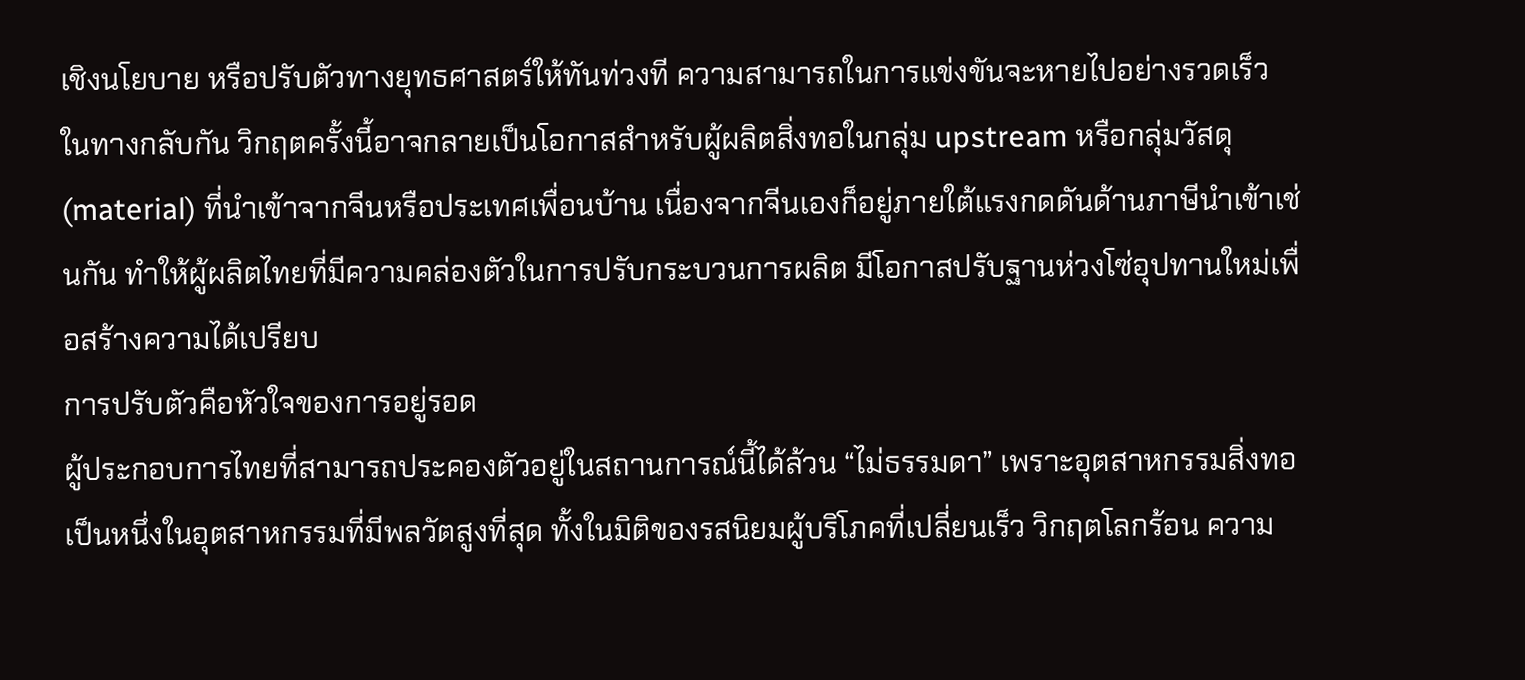เชิงนโยบาย หรือปรับตัวทางยุทธศาสตร์ให้ทันท่วงที ความสามารถในการแข่งขันจะหายไปอย่างรวดเร็ว
ในทางกลับกัน วิกฤตครั้งนี้อาจกลายเป็นโอกาสสำหรับผู้ผลิตสิ่งทอในกลุ่ม upstream หรือกลุ่มวัสดุ (material) ที่นำเข้าจากจีนหรือประเทศเพื่อนบ้าน เนื่องจากจีนเองก็อยู่ภายใต้แรงกดดันด้านภาษีนำเข้าเช่นกัน ทำให้ผู้ผลิตไทยที่มีความคล่องตัวในการปรับกระบวนการผลิต มีโอกาสปรับฐานห่วงโซ่อุปทานใหม่เพื่อสร้างความได้เปรียบ
การปรับตัวคือหัวใจของการอยู่รอด
ผู้ประกอบการไทยที่สามารถประคองตัวอยู่ในสถานการณ์นี้ได้ล้วน “ไม่ธรรมดา” เพราะอุตสาหกรรมสิ่งทอเป็นหนึ่งในอุตสาหกรรมที่มีพลวัตสูงที่สุด ทั้งในมิติของรสนิยมผู้บริโภคที่เปลี่ยนเร็ว วิกฤตโลกร้อน ความ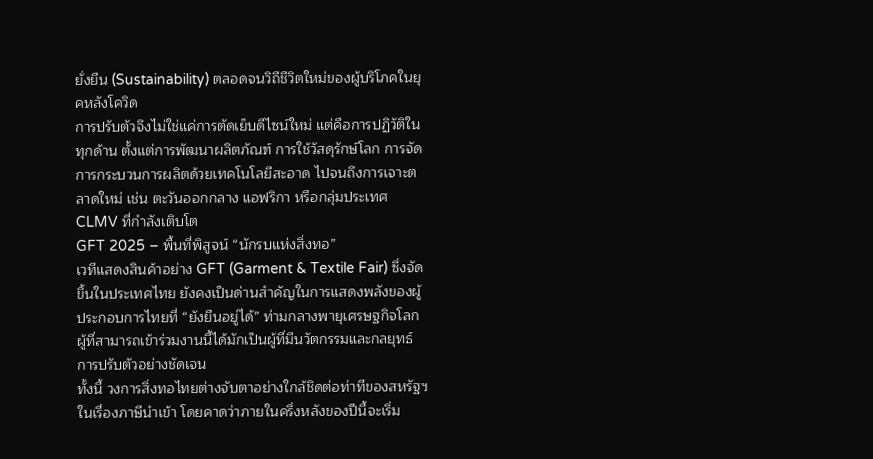ยั่งยืน (Sustainability) ตลอดจนวิถีชีวิตใหม่ของผู้บริโภคในยุคหลังโควิด
การปรับตัวจึงไม่ใช่แค่การตัดเย็บดีไซน์ใหม่ แต่คือการปฏิวัติในทุกด้าน ตั้งแต่การพัฒนาผลิตภัณฑ์ การใช้วัสดุรักษ์โลก การจัดการกระบวนการผลิตด้วยเทคโนโลยีสะอาด ไปจนถึงการเจาะตลาดใหม่ เช่น ตะวันออกกลาง แอฟริกา หรือกลุ่มประเทศ CLMV ที่กำลังเติบโต
GFT 2025 – พื้นที่พิสูจน์ “นักรบแห่งสิ่งทอ”
เวทีแสดงสินค้าอย่าง GFT (Garment & Textile Fair) ซึ่งจัดขึ้นในประเทศไทย ยังคงเป็นด่านสำคัญในการแสดงพลังของผู้ประกอบการไทยที่ “ยังยืนอยู่ได้” ท่ามกลางพายุเศรษฐกิจโลก ผู้ที่สามารถเข้าร่วมงานนี้ได้มักเป็นผู้ที่มีนวัตกรรมและกลยุทธ์การปรับตัวอย่างชัดเจน
ทั้งนี้ วงการสิ่งทอไทยต่างจับตาอย่างใกล้ชิดต่อท่าทีของสหรัฐฯ ในเรื่องภาษีนำเข้า โดยคาดว่าภายในครึ่งหลังของปีนี้จะเริ่ม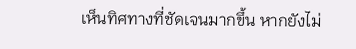เห็นทิศทางที่ชัดเจนมากขึ้น หากยังไม่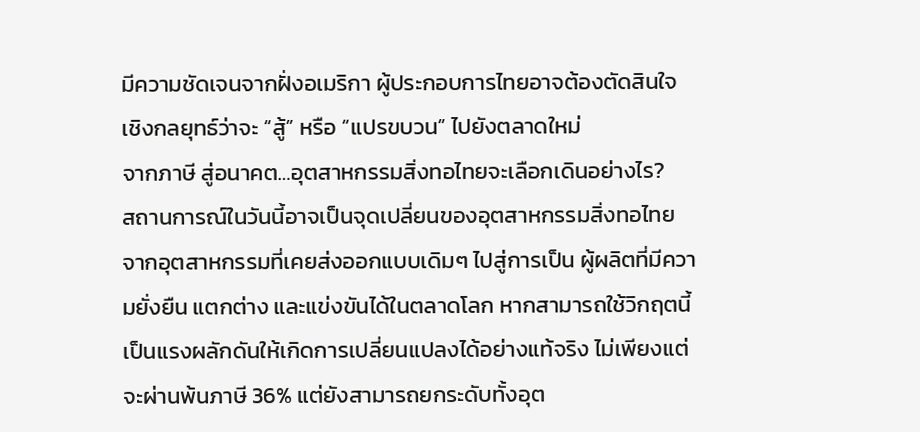มีความชัดเจนจากฝั่งอเมริกา ผู้ประกอบการไทยอาจต้องตัดสินใจเชิงกลยุทธ์ว่าจะ “สู้” หรือ “แปรขบวน” ไปยังตลาดใหม่
จากภาษี สู่อนาคต…อุตสาหกรรมสิ่งทอไทยจะเลือกเดินอย่างไร?
สถานการณ์ในวันนี้อาจเป็นจุดเปลี่ยนของอุตสาหกรรมสิ่งทอไทย จากอุตสาหกรรมที่เคยส่งออกแบบเดิมๆ ไปสู่การเป็น ผู้ผลิตที่มีความยั่งยืน แตกต่าง และแข่งขันได้ในตลาดโลก หากสามารถใช้วิกฤตนี้เป็นแรงผลักดันให้เกิดการเปลี่ยนแปลงได้อย่างแท้จริง ไม่เพียงแต่จะผ่านพ้นภาษี 36% แต่ยังสามารถยกระดับทั้งอุต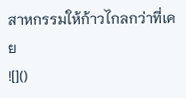สาหกรรมให้ก้าวไกลกว่าที่เคย
![]()